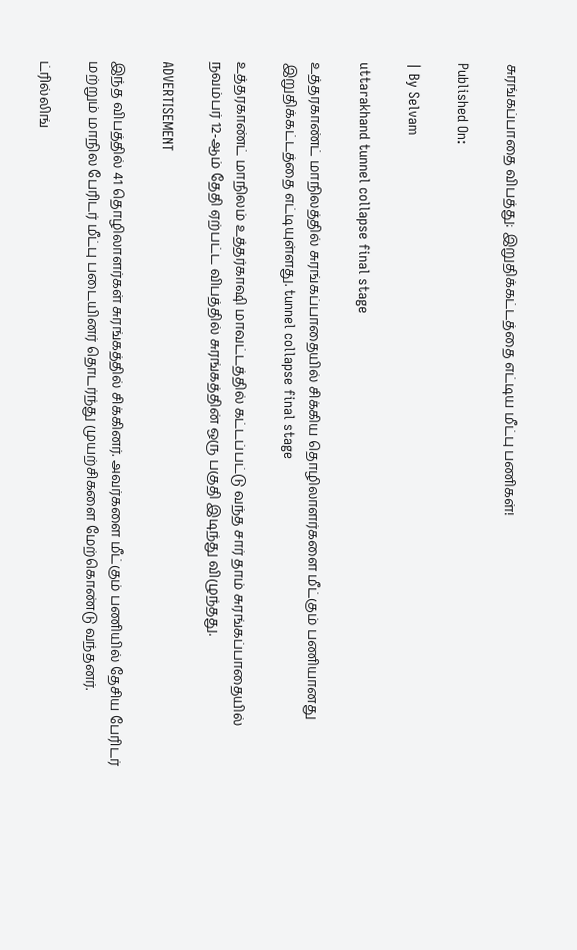சுரங்கப்பாதை விபத்து: இறுதிக்கட்டத்தை எட்டிய மீட்பு பணிகள்!

Published On:

| By Selvam

uttarakhand tunnel collapse final stage

உத்தரகாண்ட் மாநிலத்தில் சுரங்கப்பாதையில் சிக்கிய தொழிலாளர்களை மீட்கும் பணியானது இறுதிக்கட்டத்தை எட்டியுள்ளது. tunnel collapse final stage

உத்தரகாண்ட் மாநிலம் உத்தர்காஷி மாவட்டத்தில் கட்டப்பட்டு வந்த சார் தாம் சுரங்கப்பாதையில் நவம்பர் 12-ஆம் தேதி ஏற்பட்ட விபத்தில் சுரங்கத்தின் ஒரு பகுதி இடிந்து விழுந்தது.

ADVERTISEMENT

இந்த விபத்தில் 41 தொழிலாளர்கள் சுரங்கத்தில் சிக்கினர். அவர்களை மீட்கும் பணியில் தேசிய பேரிடர் மற்றும் மாநில பேரிடர் மீட்பு படையினர் தொடர்ந்து முயற்சிகளை மேற்கொண்டு வந்தனர்.

ட்ரில்லிங்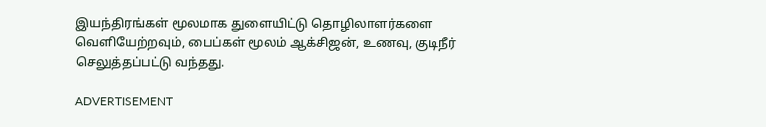இயந்திரங்கள் மூலமாக துளையிட்டு தொழிலாளர்களை வெளியேற்றவும், பைப்கள் மூலம் ஆக்சிஜன், உணவு, குடிநீர் செலுத்தப்பட்டு வந்தது.

ADVERTISEMENT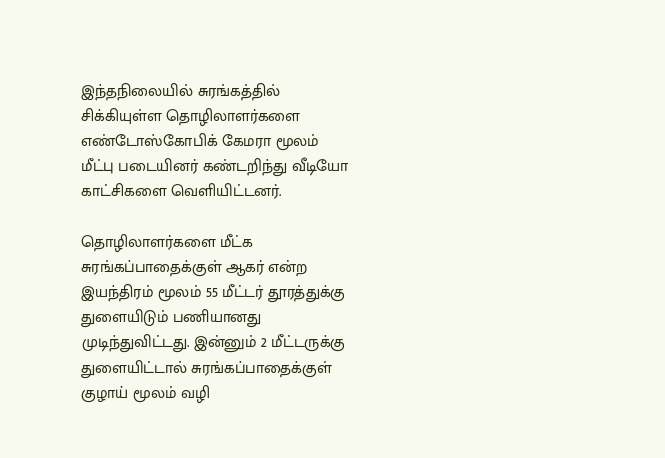இந்தநிலையில் சுரங்கத்தில் சிக்கியுள்ள தொழிலாளர்களை எண்டோஸ்கோபிக் கேமரா மூலம் மீட்பு படையினர் கண்டறிந்து வீடியோ காட்சிகளை வெளியிட்டனர்.

தொழிலாளர்களை மீட்க சுரங்கப்பாதைக்குள் ஆகர் என்ற இயந்திரம் மூலம் 55 மீட்டர் தூரத்துக்கு துளையிடும் பணியானது முடிந்துவிட்டது. இன்னும் 2 மீட்டருக்கு துளையிட்டால் சுரங்கப்பாதைக்குள் குழாய் மூலம் வழி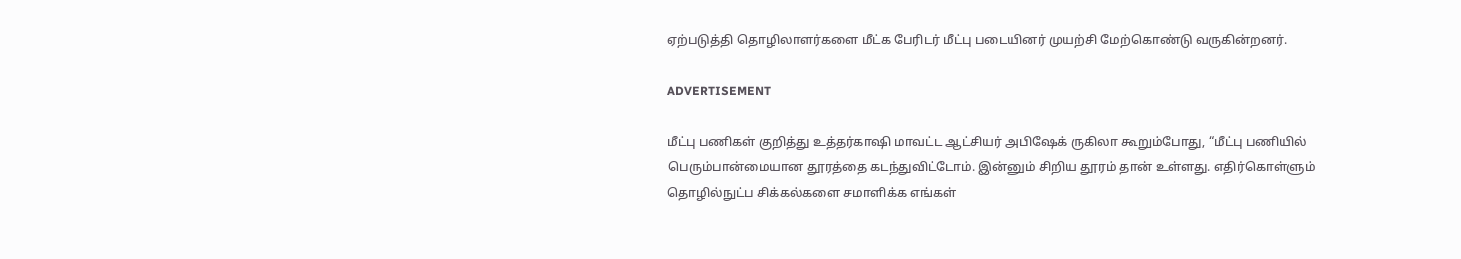ஏற்படுத்தி தொழிலாளர்களை மீட்க பேரிடர் மீட்பு படையினர் முயற்சி மேற்கொண்டு வருகின்றனர்.

ADVERTISEMENT

மீட்பு பணிகள் குறித்து உத்தர்காஷி மாவட்ட ஆட்சியர் அபிஷேக் ருகிலா கூறும்போது, “மீட்பு பணியில் பெரும்பான்மையான தூரத்தை கடந்துவிட்டோம். இன்னும் சிறிய தூரம் தான் உள்ளது. எதிர்கொள்ளும் தொழில்நுட்ப சிக்கல்களை சமாளிக்க எங்கள்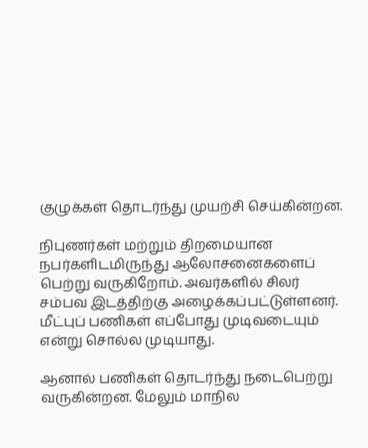குழுக்கள் தொடர்ந்து முயற்சி செய்கின்றன.

நிபுணர்கள் மற்றும் திறமையான நபர்களிடமிருந்து ஆலோசனைகளைப் பெற்று வருகிறோம். அவர்களில் சிலர் சம்பவ இடத்திற்கு அழைக்கப்பட்டுள்ளனர். மீட்புப் பணிகள் எப்போது முடிவடையும் என்று சொல்ல முடியாது.

ஆனால் பணிகள் தொடர்ந்து நடைபெற்று வருகின்றன. மேலும் மாநில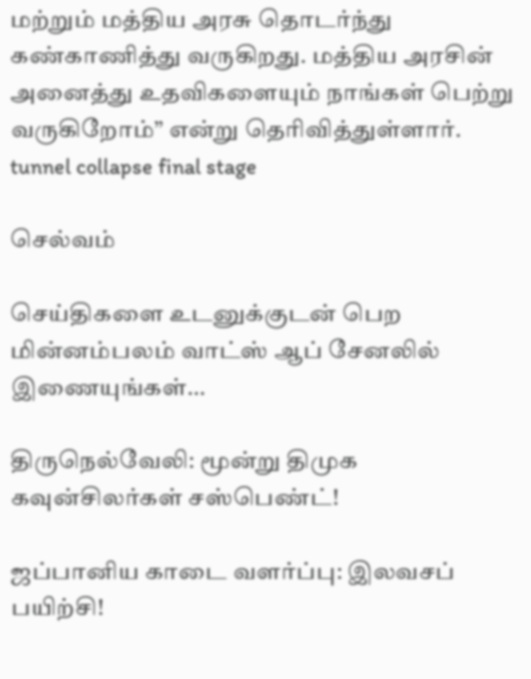மற்றும் மத்திய அரசு தொடர்ந்து கண்காணித்து வருகிறது. மத்திய அரசின் அனைத்து உதவிகளையும் நாங்கள் பெற்று வருகிறோம்” என்று தெரிவித்துள்ளார். tunnel collapse final stage

செல்வம்

செய்திகளை உடனுக்குடன் பெற மின்னம்பலம் வாட்ஸ் ஆப் சேனலில் இணையுங்கள்…

திருநெல்வேலி: மூன்று திமுக கவுன்சிலர்கள் சஸ்பெண்ட்!

ஜப்பானிய காடை வளர்ப்பு: இலவசப் பயிற்சி!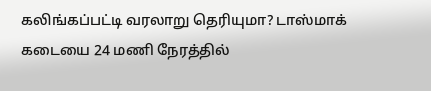கலிங்கப்பட்டி வரலாறு தெரியுமா? டாஸ்மாக் கடையை 24 மணி நேரத்தில்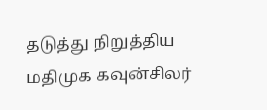தடுத்து நிறுத்திய மதிமுக கவுன்சிலர்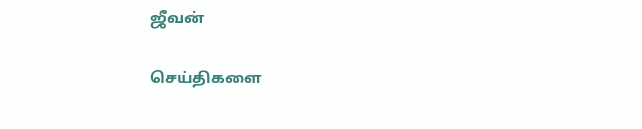ஜீவன்

செய்திகளை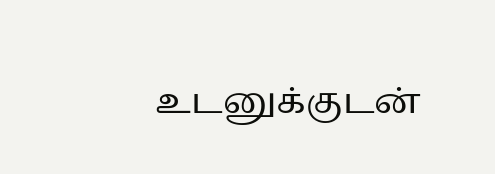உடனுக்குடன்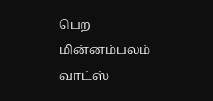பெற மின்னம்பலம் வாட்ஸ்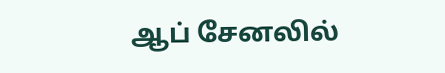ஆப் சேனலில்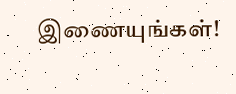இணையுங்கள்!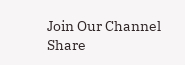Join Our Channel
Share